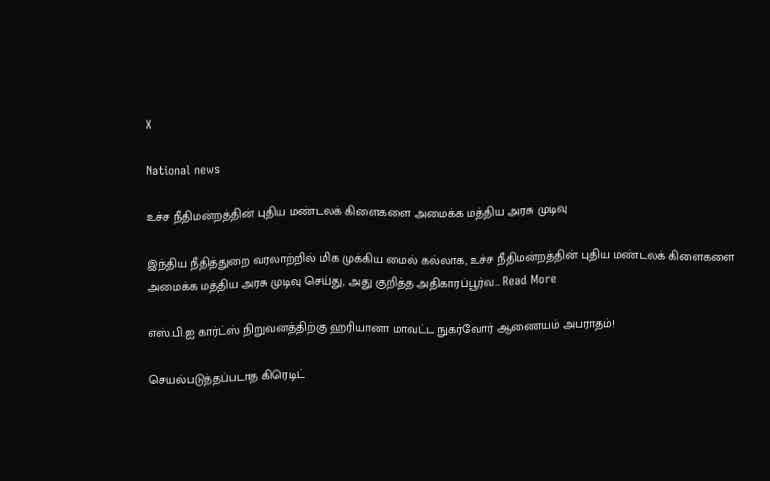X

National news

உச்ச நீதிமன்றத்தின் புதிய மண்டலக் கிளைகளை அமைக்க மத்திய அரசு முடிவு

இந்திய நீதித்துறை வரலாற்றில் மிக முக்கிய மைல் கல்லாக, உச்ச நீதிமன்றத்தின் புதிய மண்டலக் கிளைகளை அமைக்க மத்திய அரசு முடிவு செய்து, அது குறித்த அதிகாரப்பூர்வ… Read More

எஸ்.பி.ஐ கார்ட்ஸ் நிறுவனத்திற்கு ஹரியானா மாவட்ட நுகர்வோர் ஆணையம் அபராதம்!

செயல்படுத்தப்படாத கிரெடிட்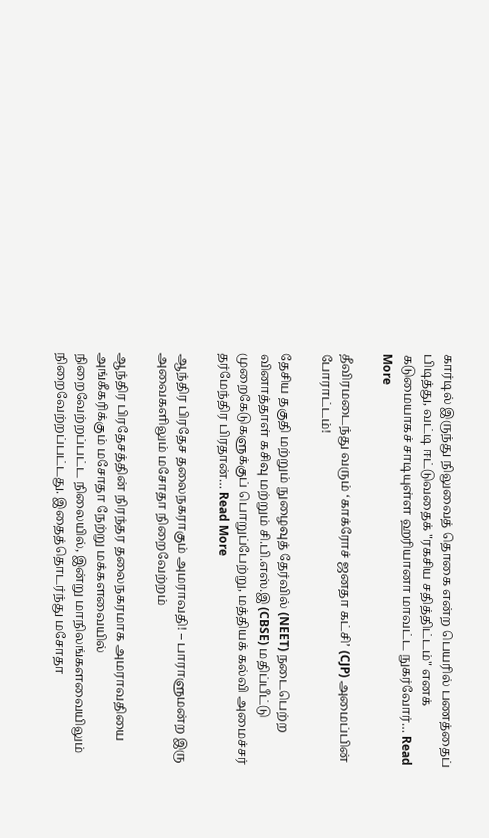கார்டில் இருந்து நிலுவைத் தொகை என்ற பெயரில் பணத்தைப் பிடித்து, வட்டி ஈட்டுவதைக் "ரகசிய சதித்திட்டம்" எனக் கடுமையாகச் சாடியுள்ள ஹரியானா மாவட்ட நுகர்வோர்… Read More

தீவிரமடைந்து வரும் ‘காக்ரோச் ஜனதா கட்சி’ (CJP) அமைப்பின் போராட்டம்!

தேசிய தகுதி மற்றும் நுழைவுத் தேர்வில் (NEET) நடைபெற்ற வினாத்தாள் கசிவு மற்றும் சி.பி.எஸ்.இ (CBSE) மதிப்பீட்டு முறைகேடுகளுக்குப் பொறுப்பேற்று, மத்தியக் கல்வி அமைச்சர் தர்மேந்திர பிரதான்… Read More

ஆந்திர பிரதேச தலைநகராகும் அமராவதி! – பாராளுமன்ற இரு அவைகளிலும் மசோதா நிறைவேற்றம்

ஆந்திர பிரதேசத்தின் நிரந்தர தலைநகரமாக அமராவதியை அங்கீகரிக்கும் மசோதா நேற்று மக்களவையில் நிறைவேற்றப்பட்ட நிலையில், இன்று மாநிலங்களவையிலும் நிறைவேற்றப்பட்டது. இதைத்தொடர்ந்து மசோதா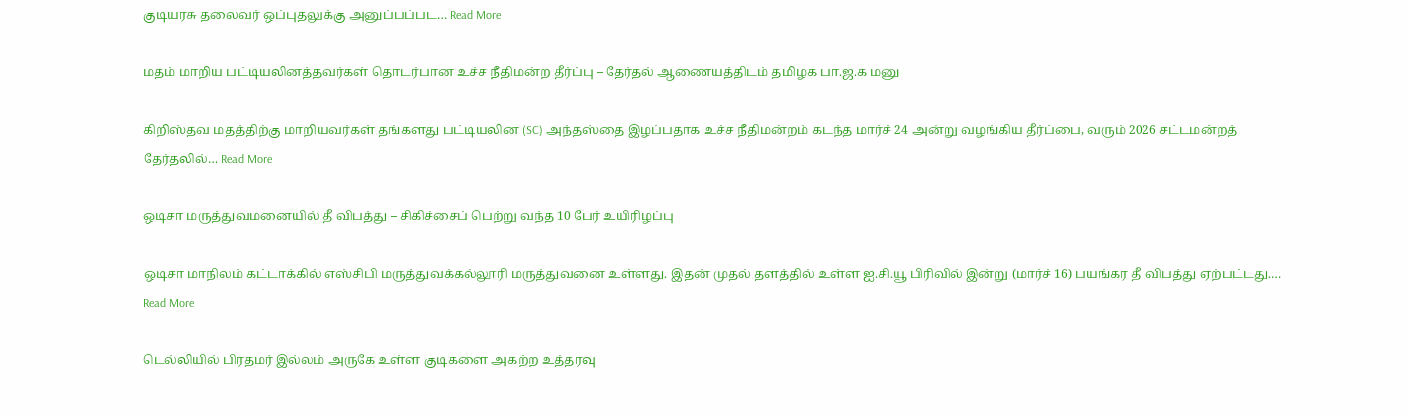குடியரசு தலைவர் ஒப்புதலுக்கு அனுப்பப்பட… Read More

மதம் மாறிய பட்டியலினத்தவர்கள் தொடர்பான உச்ச நீதிமன்ற தீர்ப்பு – தேர்தல் ஆணையத்திடம் தமிழக பா.ஜ.க மனு

கிறிஸ்தவ மதத்திற்கு மாறியவர்கள் தங்களது பட்டியலின (SC) அந்தஸ்தை இழப்பதாக உச்ச நீதிமன்றம் கடந்த மார்ச் 24 அன்று வழங்கிய தீர்ப்பை, வரும் 2026 சட்டமன்றத் தேர்தலில்… Read More

ஒடிசா மருத்துவமனையில் தீ விபத்து – சிகிச்சைப் பெற்று வந்த 10 பேர் உயிரிழப்பு

ஒடிசா மாநிலம் கட்டாக்கில் எஸ்சிபி மருத்துவக்கல்லூரி மருத்துவனை உள்ளது. இதன் முதல் தளத்தில் உள்ள ஐ.சி.யூ பிரிவில் இன்று (மார்ச் 16) பயங்கர தீ விபத்து ஏற்பட்டது.… Read More

டெல்லியில் பிரதமர் இல்லம் அருகே உள்ள குடிகளை அகற்ற உத்தரவு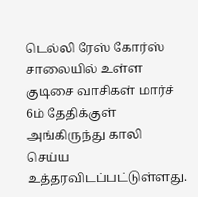டெல்லி ரேஸ் கோர்ஸ் சாலையில் உள்ள குடிசை வாசிகள் மார்ச் 6ம் தேதிக்குள் அங்கிருந்து காலி செய்ய உத்தரவிடப்பட்டுள்ளது.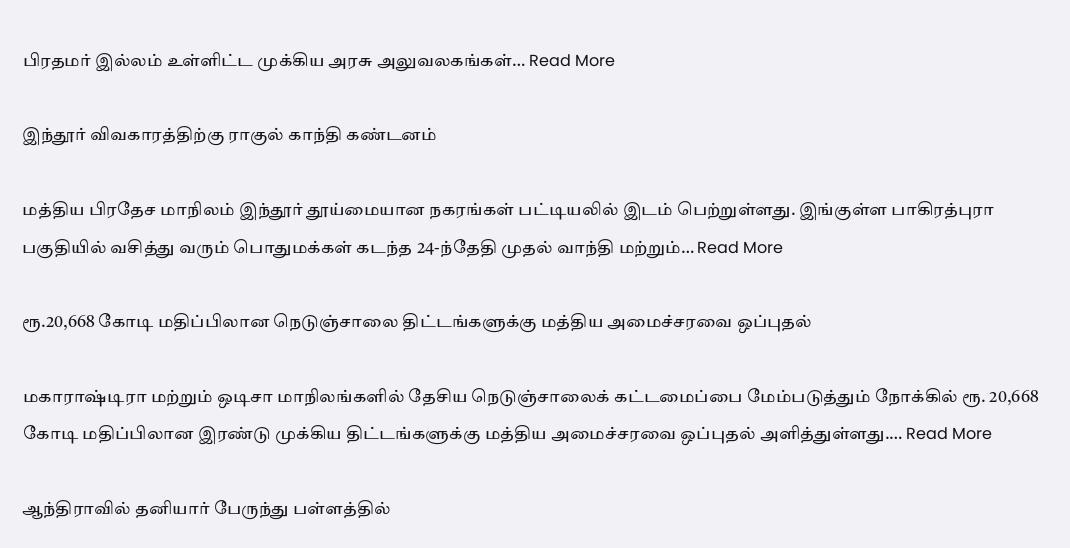பிரதமர் இல்லம் உள்ளிட்ட முக்கிய அரசு அலுவலகங்கள்… Read More

இந்தூர் விவகாரத்திற்கு ராகுல் காந்தி கண்டனம்

மத்திய பிரதேச மாநிலம் இந்தூர் தூய்மையான நகரங்கள் பட்டியலில் இடம் பெற்றுள்ளது. இங்குள்ள பாகிரத்புரா பகுதியில் வசித்து வரும் பொதுமக்கள் கடந்த 24-ந்தேதி முதல் வாந்தி மற்றும்… Read More

ரூ.20,668 கோடி மதிப்பிலான நெடுஞ்சாலை திட்டங்களுக்கு மத்திய அமைச்சரவை ஒப்புதல்

மகாராஷ்டிரா மற்றும் ஒடிசா மாநிலங்களில் தேசிய நெடுஞ்சாலைக் கட்டமைப்பை மேம்படுத்தும் நோக்கில் ரூ. 20,668 கோடி மதிப்பிலான இரண்டு முக்கிய திட்டங்களுக்கு மத்திய அமைச்சரவை ஒப்புதல் அளித்துள்ளது.… Read More

ஆந்திராவில் தனியார் பேருந்து பள்ளத்தில்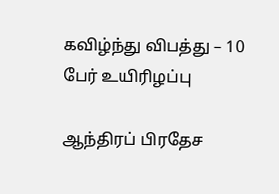கவிழ்ந்து விபத்து – 10 பேர் உயிரிழப்பு

ஆந்திரப் பிரதேச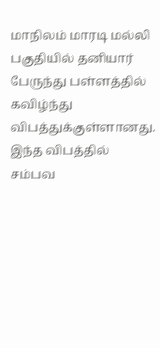மாநிலம் மாரடி மல்லி பகுதியில் தனியார் பேருந்து பள்ளத்தில் கவிழ்ந்து விபத்துக்குள்ளானது. இந்த விபத்தில் சம்பவ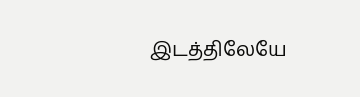இடத்திலேயே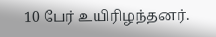10 பேர் உயிரிழந்தனர்.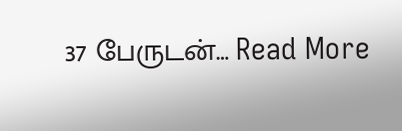37 பேருடன்… Read More